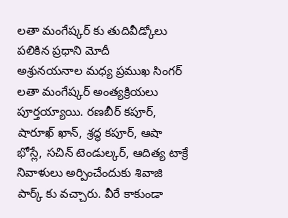లతా మంగేష్కర్ కు తుదివీడ్కోలు పలికిన ప్రధాని మోదీ
అశ్రునయనాల మధ్య ప్రముఖ సింగర్ లతా మంగేష్కర్ అంత్యక్రియలు పూర్తయ్యాయి. రణబీర్ కపూర్, షారూఖ్ ఖాన్, శ్రద్ధ కపూర్, ఆషా భోస్లే, సచిన్ టెండుల్కర్, ఆదిత్య టాక్రే నివాళులు అర్పించేందుకు శివాజి పార్క్ కు వచ్చారు. వీరే కాకుండా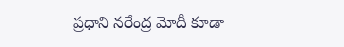ప్రధాని నరేంద్ర మోదీ కూడా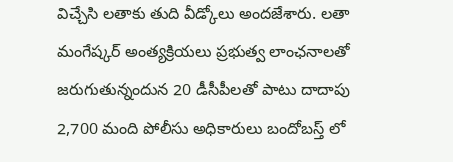విచ్చేసి లతాకు తుది వీడ్కోలు అందజేశారు. లతా మంగేష్కర్ అంత్యక్రియలు ప్రభుత్వ లాంఛనాలతో జరుగుతున్నందున 20 డీసీపీలతో పాటు దాదాపు 2,700 మంది పోలీసు అధికారులు బందోబస్త్ లో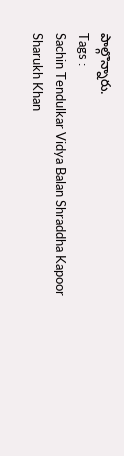పాల్గొన్నారు.
Tags :
Sachin Tendulkar Vidya Balan Shraddha Kapoor Sharukh Khan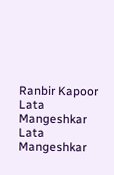Ranbir Kapoor Lata Mangeshkar Lata Mangeshkar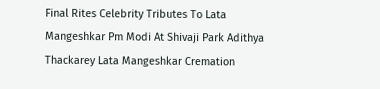Final Rites Celebrity Tributes To Lata Mangeshkar Pm Modi At Shivaji Park Adithya Thackarey Lata Mangeshkar Cremation